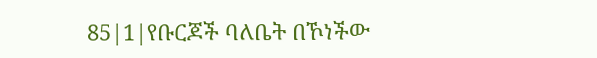85|1|የቡርጆች ባለቤት በኾነችው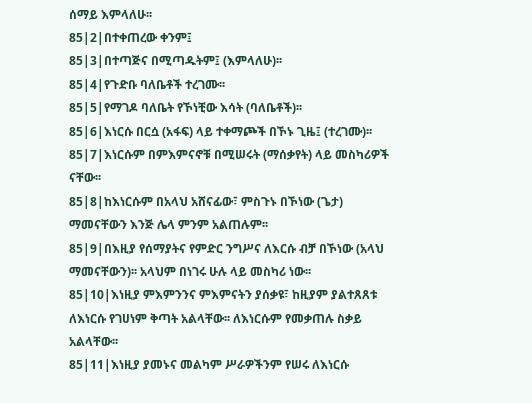ሰማይ እምላለሁ፡፡
85|2|በተቀጠረው ቀንም፤
85|3|በተጣጅና በሚጣዱትም፤ (እምላለሁ)፡፡
85|4|የጉድቡ ባለቤቶች ተረገሙ፡፡
85|5|የማገዶ ባለቤት የኾነቺው እሳት (ባለቤቶች)፡፡
85|6|እነርሱ በርሷ (አፋፍ) ላይ ተቀማጮች በኾኑ ጊዜ፤ (ተረገሙ)፡፡
85|7|እነርሱም በምእምናኖቹ በሚሠሩት (ማሰቃየት) ላይ መስካሪዎች ናቸው፡፡
85|8|ከእነርሱም በአላህ አሸናፊው፣ ምስጉኑ በኾነው (ጌታ) ማመናቸውን እንጅ ሌላ ምንም አልጠሉም፡፡
85|9|በእዚያ የሰማያትና የምድር ንግሥና ለእርሱ ብቻ በኾነው (አላህ ማመናቸውን)፡፡ አላህም በነገሩ ሁሉ ላይ መስካሪ ነው፡፡
85|10|እነዚያ ምእምንንና ምእምናትን ያሰቃዩ፣ ከዚያም ያልተጸጸቱ ለእነርሱ የገሀነም ቅጣት አልላቸው፡፡ ለእነርሱም የመቃጠሉ ስቃይ አልላቸው፡፡
85|11|እነዚያ ያመኑና መልካም ሥራዎችንም የሠሩ ለእነርሱ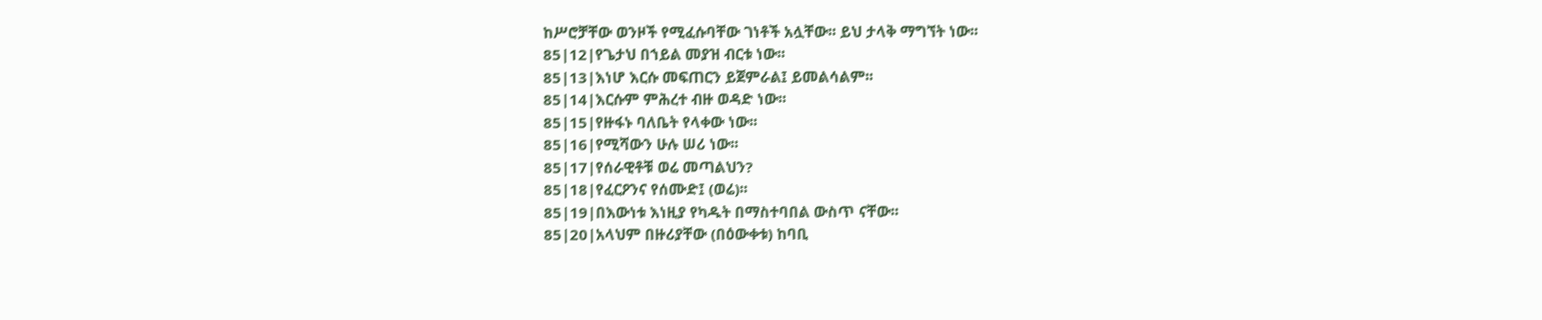ከሥሮቻቸው ወንዞች የሚፈሱባቸው ገነቶች አሏቸው፡፡ ይህ ታላቅ ማግኘት ነው፡፡
85|12|የጌታህ በኀይል መያዝ ብርቱ ነው፡፡
85|13|እነሆ እርሱ መፍጠርን ይጀምራል፤ ይመልሳልም፡፡
85|14|እርሱም ምሕረተ ብዙ ወዳድ ነው፡፡
85|15|የዙፋኑ ባለቤት የላቀው ነው፡፡
85|16|የሚሻውን ሁሉ ሠሪ ነው፡፡
85|17|የሰራዊቶቹ ወሬ መጣልህን?
85|18|የፈርዖንና የሰሙድ፤ (ወሬ)፡፡
85|19|በእውነቱ እነዚያ የካዱት በማስተባበል ውስጥ ናቸው፡፡
85|20|አላህም በዙሪያቸው (በዕውቀቱ) ከባቢ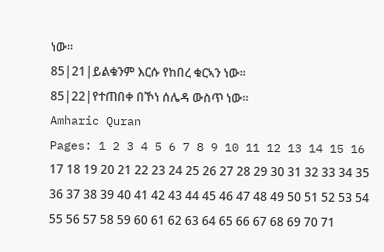ነው፡፡
85|21|ይልቁንም እርሱ የከበረ ቁርኣን ነው፡፡
85|22|የተጠበቀ በኾነ ሰሌዳ ውስጥ ነው፡፡
Amharic Quran
Pages: 1 2 3 4 5 6 7 8 9 10 11 12 13 14 15 16 17 18 19 20 21 22 23 24 25 26 27 28 29 30 31 32 33 34 35 36 37 38 39 40 41 42 43 44 45 46 47 48 49 50 51 52 53 54 55 56 57 58 59 60 61 62 63 64 65 66 67 68 69 70 71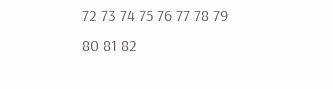72 73 74 75 76 77 78 79 80 81 82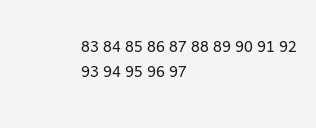83 84 85 86 87 88 89 90 91 92 93 94 95 96 97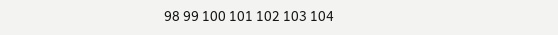98 99 100 101 102 103 104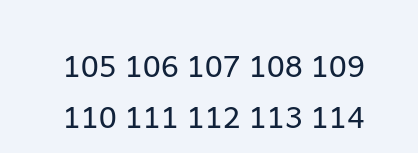105 106 107 108 109 110 111 112 113 114